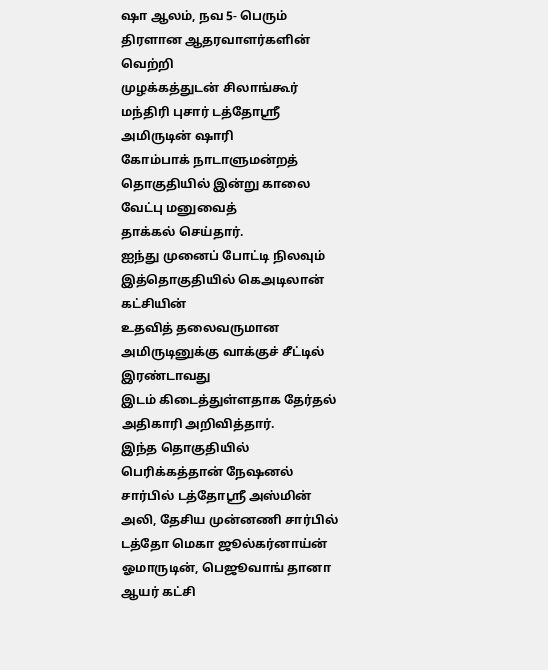ஷா ஆலம், நவ 5- பெரும் திரளான ஆதரவாளர்களின் வெற்றி
முழக்கத்துடன் சிலாங்கூர் மந்திரி புசார் டத்தோஸ்ரீ அமிருடின் ஷாரி
கோம்பாக் நாடாளுமன்றத் தொகுதியில் இன்று காலை வேட்பு மனுவைத்
தாக்கல் செய்தார்.
ஐந்து முனைப் போட்டி நிலவும் இத்தொகுதியில் கெஅடிலான் கட்சியின்
உதவித் தலைவருமான அமிருடினுக்கு வாக்குச் சீட்டில் இரண்டாவது
இடம் கிடைத்துள்ளதாக தேர்தல் அதிகாரி அறிவித்தார்.
இந்த தொகுதியில் பெரிக்கத்தான் நேஷனல் சார்பில் டத்தோஸ்ரீ அஸ்மின்
அலி, தேசிய முன்னணி சார்பில் டத்தோ மெகா ஜூல்கர்னாய்ன்
ஓமாருடின், பெஜூவாங் தானா ஆயர் கட்சி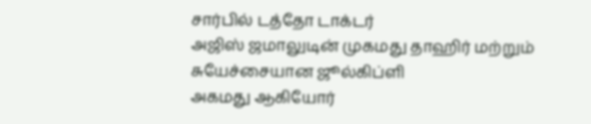சார்பில் டத்தோ டாக்டர்
அஜிஸ் ஜமாலுடின் முகமது தாஹிர் மற்றும் சுயேச்சையான ஜூல்கிப்ளி
அகமது ஆகியோர்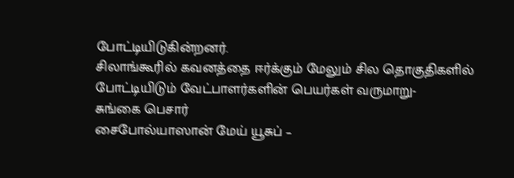போட்டியிடுகின்றனர்.
சிலாங்கூரில் கவனத்தை ஈர்க்கும் மேலும் சில தொகுதிகளில்
போட்டியிடும் வேட்பாளர்களின் பெயர்கள் வருமாறு-
சுங்கை பெசார்
சைபோல்யாஸான் மேய் யூசுப் –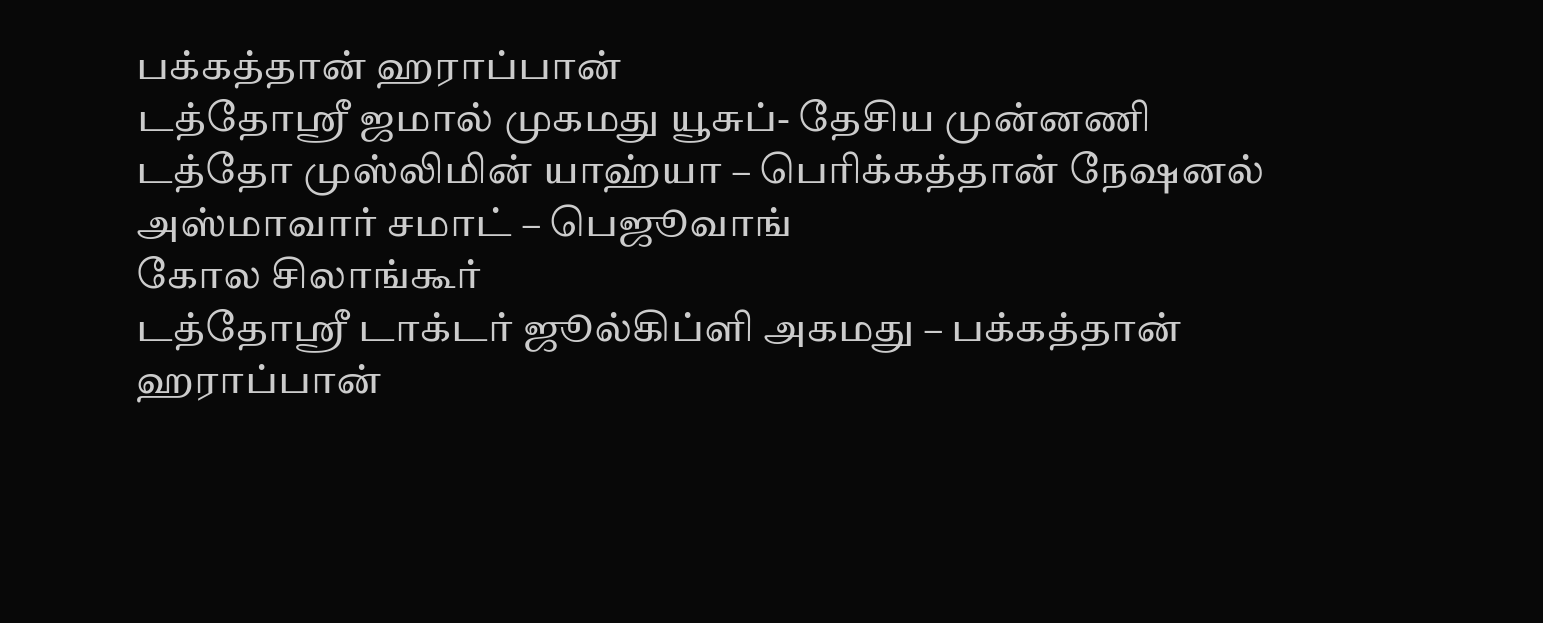பக்கத்தான் ஹராப்பான்
டத்தோஸ்ரீ ஜமால் முகமது யூசுப்- தேசிய முன்னணி
டத்தோ முஸ்லிமின் யாஹ்யா – பெரிக்கத்தான் நேஷனல்
அஸ்மாவார் சமாட் – பெஜூவாங்
கோல சிலாங்கூர்
டத்தோஸ்ரீ டாக்டர் ஜூல்கிப்ளி அகமது – பக்கத்தான் ஹராப்பான்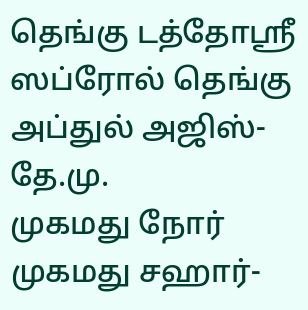தெங்கு டத்தோஸ்ரீ ஸப்ரோல் தெங்கு அப்துல் அஜிஸ்- தே.மு.
முகமது நோர் முகமது சஹார்-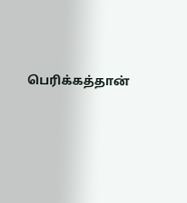பெரிக்கத்தான்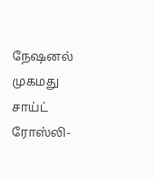நேஷனல்
முகமது சாய்ட் ரோஸ்லி-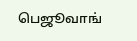பெஜூவாங்